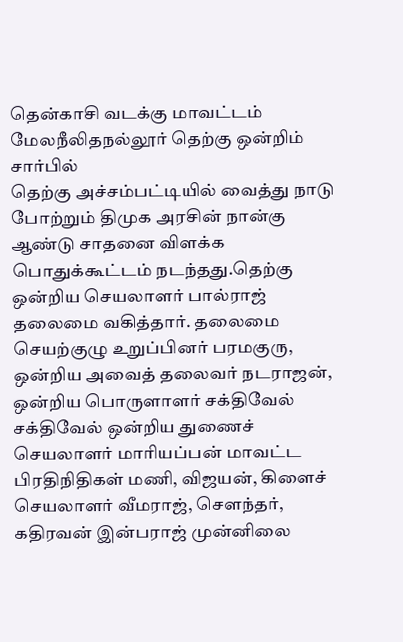தென்காசி வடக்கு மாவட்டம் மேலநீலிதநல்லூர் தெற்கு ஒன்றிம் சார்பில்
தெற்கு அச்சம்பட்டியில் வைத்து நாடு போற்றும் திமுக அரசின் நான்கு ஆண்டு சாதனை விளக்க பொதுக்கூட்டம் நடந்தது.தெற்கு ஒன்றிய செயலாளர் பால்ராஜ் தலைமை வகித்தார். தலைமை செயற்குழு உறுப்பினர் பரமகுரு, ஒன்றிய அவைத் தலைவர் நடராஜன், ஒன்றிய பொருளாளர் சக்திவேல் சக்திவேல் ஒன்றிய துணைச் செயலாளர் மாரியப்பன் மாவட்ட பிரதிநிதிகள் மணி, விஜயன், கிளைச் செயலாளர் வீமராஜ், சௌந்தர், கதிரவன் இன்பராஜ் முன்னிலை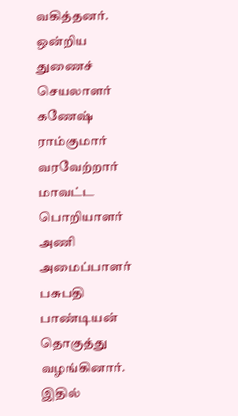வகித்தனர். ஒன்றிய துணைச் செயலாளர் கணேஷ் ராம்குமார் வரவேற்றார் மாவட்ட பொறியாளர் அணி அமைப்பாளர் பசுபதி பாண்டியன் தொகுத்து வழங்கினார். இதில்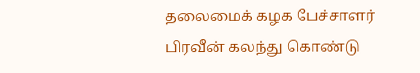தலைமைக் கழக பேச்சாளர் பிரவீன் கலந்து கொண்டு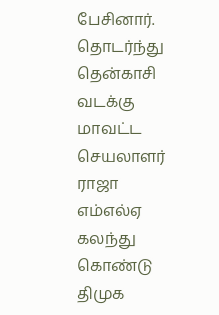பேசினார். தொடர்ந்து தென்காசி வடக்கு மாவட்ட செயலாளர் ராஜா எம்எல்ஏ கலந்து கொண்டு திமுக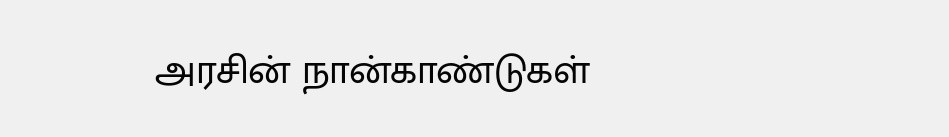அரசின் நான்காண்டுகள்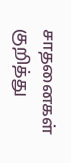சாதனைகள் குறித்து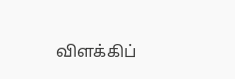விளக்கிப்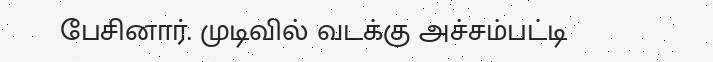பேசினார். முடிவில் வடக்கு அச்சம்பட்டி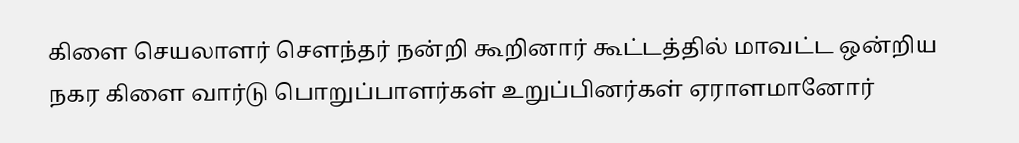கிளை செயலாளர் சௌந்தர் நன்றி கூறினார் கூட்டத்தில் மாவட்ட ஒன்றிய நகர கிளை வார்டு பொறுப்பாளர்கள் உறுப்பினர்கள் ஏராளமானோர்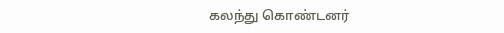கலந்து கொண்டனர்